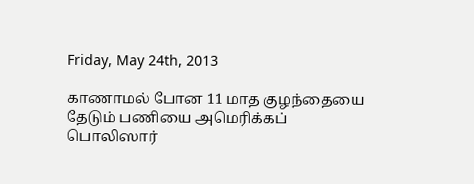Friday, May 24th, 2013

காணாமல் போன 11 மாத குழந்தையை தேடும் பணியை அமெரிக்கப் பொலிஸார்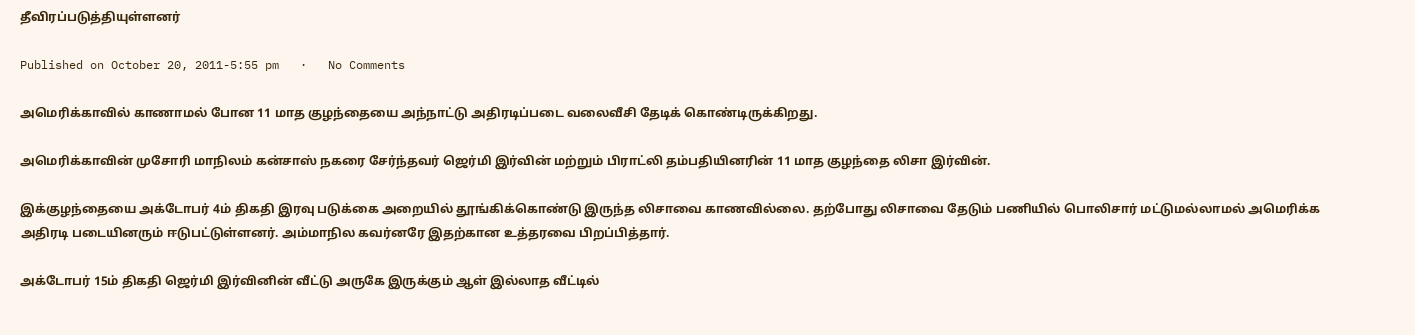தீவிரப்படுத்தியுள்ளனர்

Published on October 20, 2011-5:55 pm   ·   No Comments

அமெரிக்காவில் காணாமல் போன 11 மாத குழந்தையை அந்நாட்டு அதிரடிப்படை வலைவீசி தேடிக் கொண்டிருக்கிறது.

அமெரிக்காவின் முசோரி மாநிலம் கன்சாஸ் நகரை சேர்ந்தவர் ஜெர்மி இர்வின் மற்றும் பிராட்லி தம்பதியினரின் 11 மாத குழந்தை லிசா இர்வின்.

இக்குழந்தையை அக்டோபர் 4ம் திகதி இரவு படுக்கை அறையில் தூங்கிக்கொண்டு இருந்த லிசாவை காணவில்லை. தற்போது லிசாவை தேடும் பணியில் பொலிசார் மட்டுமல்லாமல் அமெரிக்க அதிரடி படையினரும் ஈடுபட்டுள்ளனர். அம்மாநில கவர்னரே இதற்கான உத்தரவை பிறப்பித்தார்.

அக்டோபர் 15ம் திகதி ஜெர்மி இர்வினின் வீட்டு அருகே இருக்கும் ஆள் இல்லாத வீட்டில்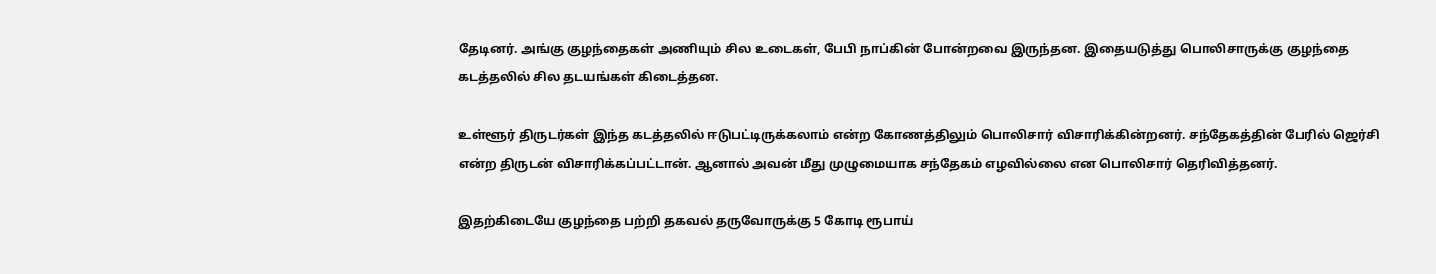தேடினர். அங்கு குழந்தைகள் அணியும் சில உடைகள், பேபி நாப்கின் போன்றவை இருந்தன. இதையடுத்து பொலிசாருக்கு குழந்தை கடத்தலில் சில தடயங்கள் கிடைத்தன.

உள்ளூர் திருடர்கள் இந்த கடத்தலில் ஈடுபட்டிருக்கலாம் என்ற கோணத்திலும் பொலிசார் விசாரிக்கின்றனர். சந்தேகத்தின் பேரில் ஜெர்சி என்ற திருடன் விசாரிக்கப்பட்டான். ஆனால் அவன் மீது முழுமையாக சந்தேகம் எழவில்லை என பொலிசார் தெரிவித்தனர்.

இதற்கிடையே குழந்தை பற்றி தகவல் தருவோருக்கு 5 கோடி ரூபாய்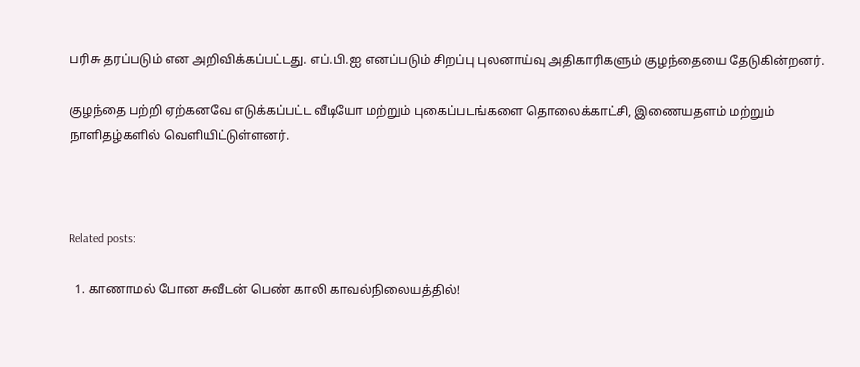பரிசு தரப்படும் என அறிவிக்கப்பட்டது. எப்.பி.ஐ எனப்படும் சிறப்பு புலனாய்வு அதிகாரிகளும் குழந்தையை தேடுகின்றனர்.

குழந்தை பற்றி ஏற்கனவே எடுக்கப்பட்ட வீடியோ மற்றும் புகைப்படங்களை தொலைக்காட்சி, இணையதளம் மற்றும் நாளிதழ்களில் வெளியிட்டுள்ளனர்.



Related posts:

  1. காணாமல் போன சுவீடன் பெண் காலி காவல்நிலையத்தில்!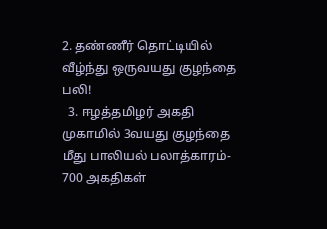2. தண்ணீர் தொட்டியில் வீழ்ந்து ஒருவயது குழந்தை பலி!
  3. ஈழத்தமிழர் அகதி முகாமில் 3வயது குழந்தை மீது பாலியல் பலாத்காரம்- 700 அகதிகள்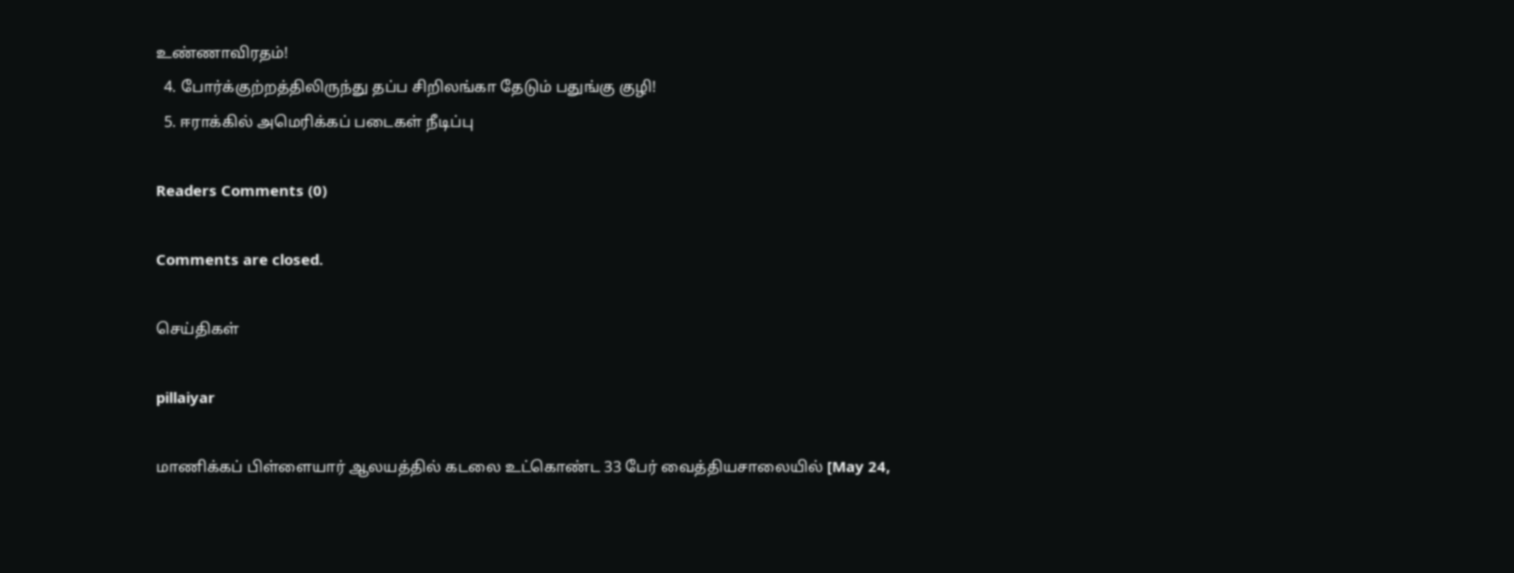உண்ணாவிரதம்!
  4. போர்க்குற்றத்திலிருந்து தப்ப சிறிலங்கா தேடும் பதுங்கு குழி!
  5. ஈராக்கில் அமெரிக்கப் படைகள் நீடிப்பு

Readers Comments (0)

Comments are closed.

செய்திகள்

pillaiyar

மாணிக்கப் பிள்ளையார் ஆலயத்தில் கடலை உட்கொண்ட 33 பேர் வைத்தியசாலையில் [May 24,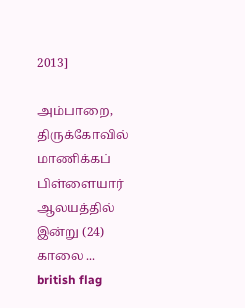2013]

அம்பாறை, திருக்கோவில் மாணிக்கப் பிள்ளையார் ஆலயத்தில் இன்று (24) காலை ...
british flag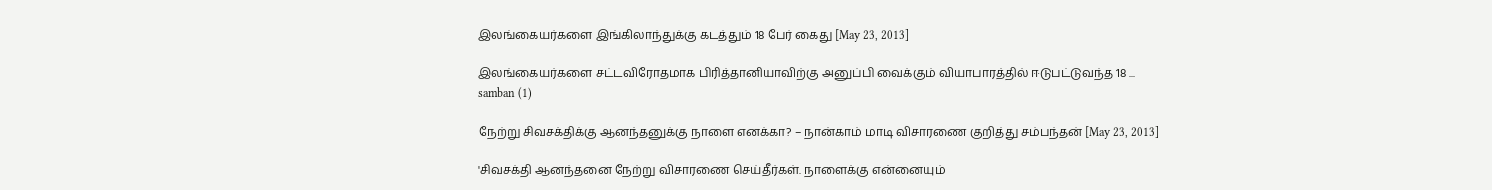இலங்கையர்களை இங்கிலாந்துக்கு கடத்தும் 18 பேர் கைது [May 23, 2013]

இலங்கையர்களை சட்டவிரோதமாக பிரித்தானியாவிற்கு அனுப்பி வைக்கும் வியாபாரத்தில் ஈடுபட்டுவந்த 18 ...
samban (1)

நேற்று சிவசக்திக்கு ஆனந்தனுக்கு நாளை எனக்கா? – நான்காம் மாடி விசாரணை குறித்து சம்பந்தன் [May 23, 2013]

'சிவசக்தி ஆனந்தனை நேற்று விசாரணை செய்தீர்கள். நாளைக்கு என்னையும்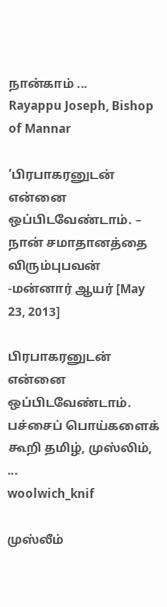நான்காம் ...
Rayappu Joseph, Bishop of Mannar

‘பிரபாகரனுடன் என்னை ஒப்பிடவேண்டாம். – நான் சமாதானத்தை விரும்புபவன் -மன்னார் ஆயர் [May 23, 2013]

பிரபாகரனுடன் என்னை ஒப்பிடவேண்டாம். பச்சைப் பொய்களைக் கூறி தமிழ், முஸ்லிம், ...
woolwich_knif

முஸ்லீம்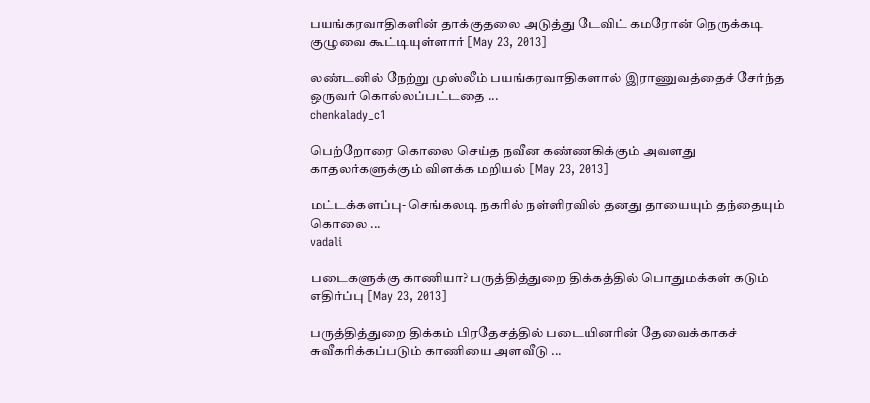பயங்கரவாதிகளின் தாக்குதலை அடுத்து டேவிட் கமரோன் நெருக்கடி குழுவை கூட்டியுள்ளார் [May 23, 2013]

லண்டனில் நேற்று முஸ்லீம் பயங்கரவாதிகளால் இராணுவத்தைச் சேர்ந்த ஒருவர் கொல்லப்பட்டதை ...
chenkalady_c1

பெற்றோரை கொலை செய்த நவீன கண்ணகிக்கும் அவளது காதலர்களுக்கும் விளக்க மறியல் [May 23, 2013]

மட்டக்களப்பு- செங்கலடி நகரில் நள்ளிரவில் தனது தாயையும் தந்தையும் கொலை ...
vadali

படைகளுக்கு காணியா? பருத்தித்துறை திக்கத்தில் பொதுமக்கள் கடும் எதிர்ப்பு [May 23, 2013]

பருத்தித்துறை திக்கம் பிரதேசத்தில் படையினரின் தேவைக்காகச் சுவீகரிக்கப்படும் காணியை அளவீடு ...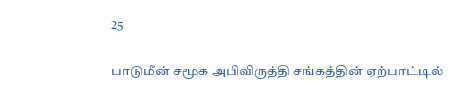25

பாடுமீன் சமூக அபிவிருத்தி சங்கத்தின் ஏற்பாட்டில்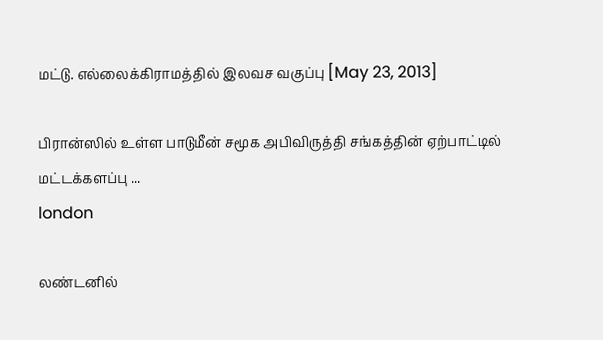மட்டு. எல்லைக்கிராமத்தில் இலவச வகுப்பு [May 23, 2013]

பிரான்ஸில் உள்ள பாடுமீன் சமூக அபிவிருத்தி சங்கத்தின் ஏற்பாட்டில் மட்டக்களப்பு ...
london

லண்டனில்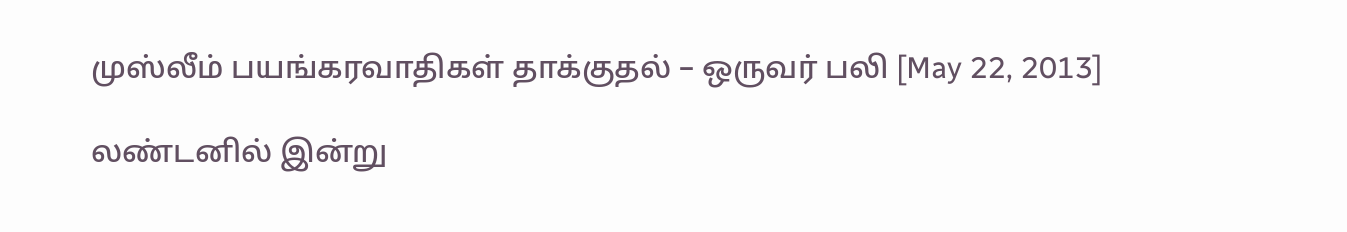முஸ்லீம் பயங்கரவாதிகள் தாக்குதல் – ஒருவர் பலி [May 22, 2013]

லண்டனில் இன்று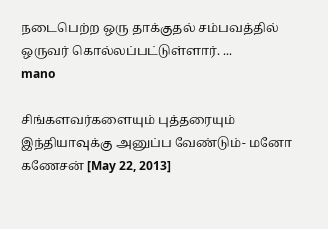நடைபெற்ற ஒரு தாக்குதல் சம்பவத்தில் ஒருவர் கொல்லப்பட்டுள்ளார். ...
mano

சிங்களவர்களையும் புத்தரையும் இந்தியாவுக்கு அனுப்ப வேண்டும்- மனோ கணேசன் [May 22, 2013]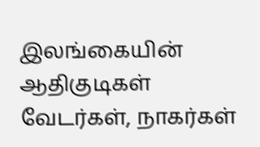இலங்கையின் ஆதிகுடிகள் வேடர்கள், நாகர்கள்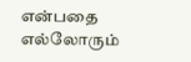என்பதை எல்லோரும்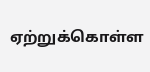ஏற்றுக்கொள்ள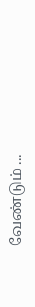வேண்டும் ...